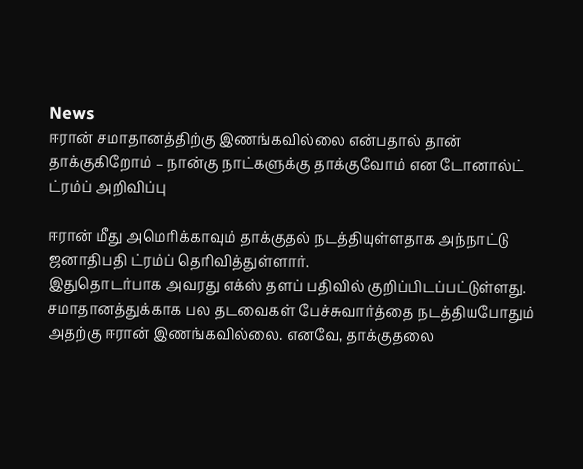News
ஈரான் சமாதானத்திற்கு இணங்கவில்லை என்பதால் தான் தாக்குகிறோம் – நான்கு நாட்களுக்கு தாக்குவோம் என டோனால்ட் ட்ரம்ப் அறிவிப்பு

ஈரான் மீது அமெரிக்காவும் தாக்குதல் நடத்தியுள்ளதாக அந்நாட்டு ஜனாதிபதி ட்ரம்ப் தெரிவித்துள்ளார்.
இதுதொடர்பாக அவரது எக்ஸ் தளப் பதிவில் குறிப்பிடப்பட்டுள்ளது.
சமாதானத்துக்காக பல தடவைகள் பேச்சுவார்த்தை நடத்தியபோதும் அதற்கு ஈரான் இணங்கவில்லை. எனவே, தாக்குதலை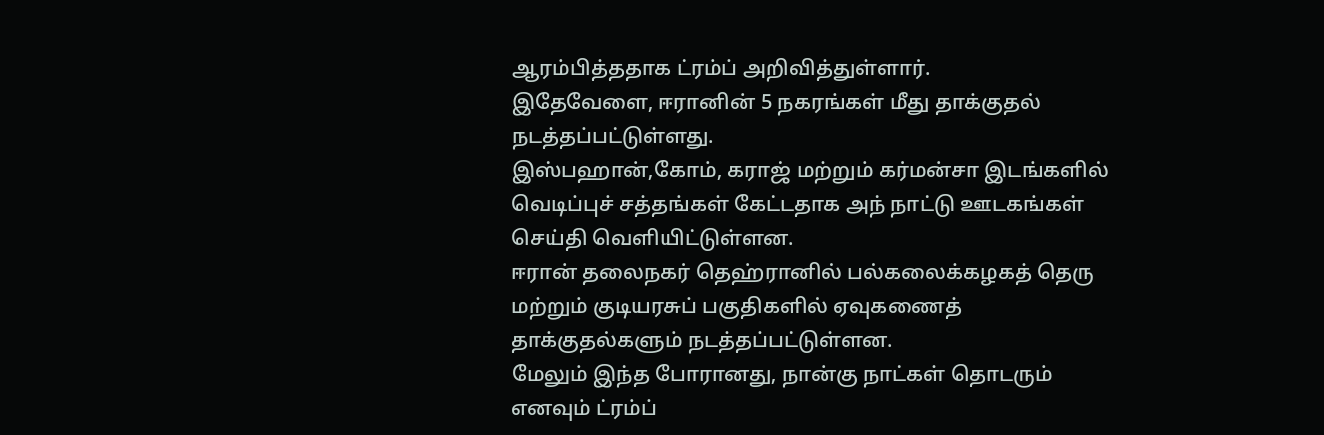ஆரம்பித்ததாக ட்ரம்ப் அறிவித்துள்ளார்.
இதேவேளை, ஈரானின் 5 நகரங்கள் மீது தாக்குதல் நடத்தப்பட்டுள்ளது.
இஸ்பஹான்,கோம், கராஜ் மற்றும் கர்மன்சா இடங்களில் வெடிப்புச் சத்தங்கள் கேட்டதாக அந் நாட்டு ஊடகங்கள் செய்தி வெளியிட்டுள்ளன.
ஈரான் தலைநகர் தெஹ்ரானில் பல்கலைக்கழகத் தெரு மற்றும் குடியரசுப் பகுதிகளில் ஏவுகணைத் தாக்குதல்களும் நடத்தப்பட்டுள்ளன.
மேலும் இந்த போரானது, நான்கு நாட்கள் தொடரும் எனவும் ட்ரம்ப்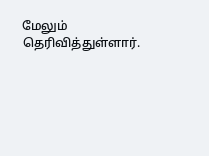மேலும் தெரிவித்துள்ளார்.